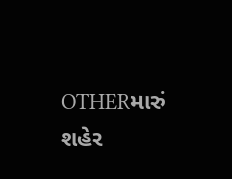OTHERમારું શહેર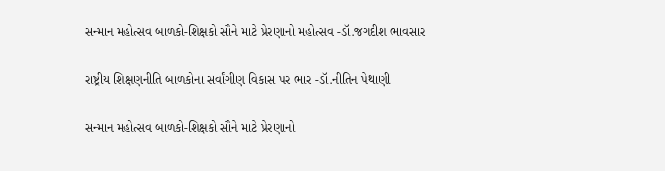સન્માન મહોત્સવ બાળકો-શિક્ષકો સૌને માટે પ્રેરણાનો મહોત્સવ -ડૉ.જગદીશ ભાવસાર

રાષ્ટ્રીય શિક્ષણનીતિ બાળકોના સર્વાંગીણ વિકાસ પર ભાર -ડૉ.નીતિન પેથાણી

સન્માન મહોત્સવ બાળકો-શિક્ષકો સૌને માટે પ્રેરણાનો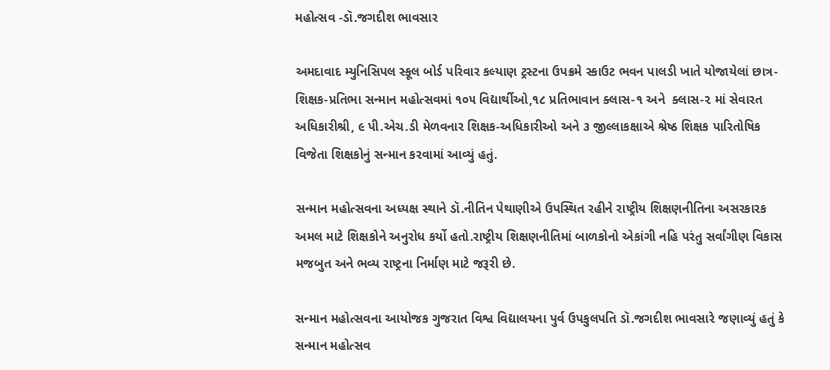મહોત્સવ -ડૉ.જગદીશ ભાવસાર

અમદાવાદ મ્યુનિસિપલ સ્કૂલ બોર્ડ પરિવાર કલ્યાણ ટ્રસ્ટના ઉપક્રમે સ્કાઉટ ભવન પાલડી ખાતે યોજાયેલાં છાત્ર-શિક્ષક-પ્રતિભા સન્માન મહોત્સવમાં ૧૦૫ વિદ્યાર્થીઓ,૧૮ પ્રતિભાવાન ક્લાસ-૧ અને  ક્લાસ-૨ માં સેવારત અધિકારીશ્રી, ૯ પી.એચ.ડી મેળવનાર શિક્ષક-અધિકારીઓ અને ૩ જીલ્લાકક્ષાએ શ્રેષ્ઠ શિક્ષક પારિતોષિક વિજેતા શિક્ષકોનું સન્માન કરવામાં આવ્યું હતું.

સન્માન મહોત્સવના અધ્યક્ષ સ્થાને ડૉ.નીતિન પેથાણીએ ઉપસ્થિત રહીને રાષ્ટ્રીય શિક્ષણનીતિના અસરકારક અમલ માટે શિક્ષકોને અનુરોધ કર્યો હતો.રાષ્ટ્રીય શિક્ષણનીતિમાં બાળકોનો એકાંગી નહિ પરંતુ સર્વાંગીણ વિકાસ મજબુત અને ભવ્ય રાષ્ટ્રના નિર્માણ માટે જરૂરી છે.

સન્માન મહોત્સવના આયોજક ગુજરાત વિશ્વ વિદ્યાલયના પુર્વ ઉપકુલપતિ ડૉ.જગદીશ ભાવસારે જણાવ્યું હતું કે સન્માન મહોત્સવ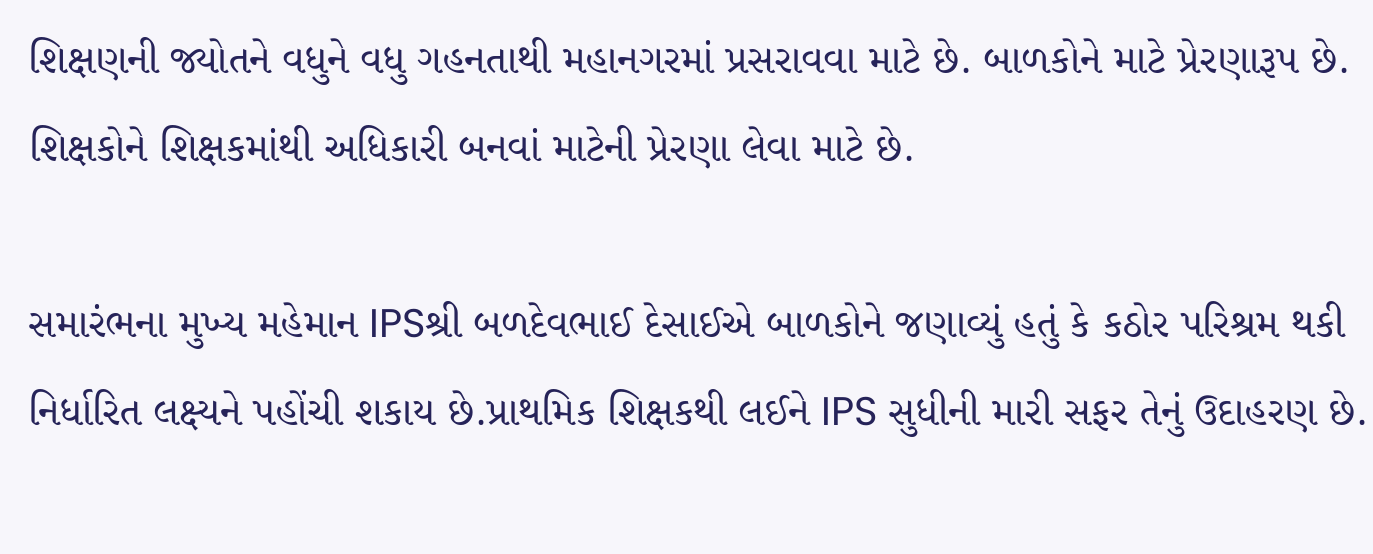શિક્ષણની જ્યોતને વધુને વધુ ગહનતાથી મહાનગરમાં પ્રસરાવવા માટે છે. બાળકોને માટે પ્રેરણારૂપ છે. શિક્ષકોને શિક્ષકમાંથી અધિકારી બનવાં માટેની પ્રેરણા લેવા માટે છે.

સમારંભના મુખ્ય મહેમાન IPSશ્રી બળદેવભાઈ દેસાઈએ બાળકોને જણાવ્યું હતું કે કઠોર પરિશ્રમ થકી નિર્ધારિત લક્ષ્યને પહોંચી શકાય છે.પ્રાથમિક શિક્ષકથી લઈને IPS સુધીની મારી સફર તેનું ઉદાહરણ છે.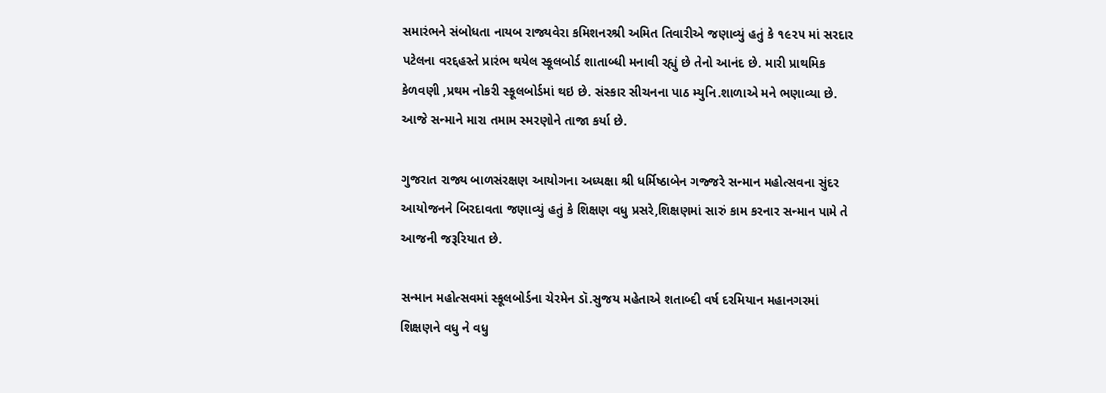સમારંભને સંબોધતા નાયબ રાજ્યવેરા કમિશનરશ્રી અમિત તિવારીએ જણાવ્યું હતું કે ૧૯૨૫ માં સરદાર પટેલના વરદ્દહસ્તે પ્રારંભ થયેલ સ્કૂલબોર્ડ શાતાબ્ધી મનાવી રહ્યું છે તેનો આનંદ છે. મારી પ્રાથમિક કેળવણી ,પ્રથમ નોકરી સ્કૂલબોર્ડમાં થઇ છે. સંસ્કાર સીચનના પાઠ મ્યુનિ.શાળાએ મને ભણાવ્યા છે. આજે સન્માને મારા તમામ સ્મરણોને તાજા કર્યા છે.

ગુજરાત રાજ્ય બાળસંરક્ષણ આયોગના અધ્યક્ષા શ્રી ધર્મિષ્ઠાબેન ગજ્જરે સન્માન મહોત્સવના સુંદર આયોજનને બિરદાવતા જણાવ્યું હતું કે શિક્ષણ વધુ પ્રસરે,શિક્ષણમાં સારું કામ કરનાર સન્માન પામે તે આજની જરૂરિયાત છે.

સન્માન મહોત્સવમાં સ્કૂલબોર્ડના ચેરમેન ડૉ.સુજય મહેતાએ શતાબ્દી વર્ષ દરમિયાન મહાનગરમાં શિક્ષણને વધુ ને વધુ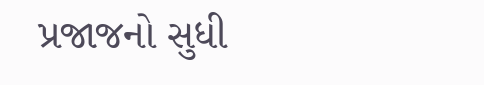પ્રજાજનો સુધી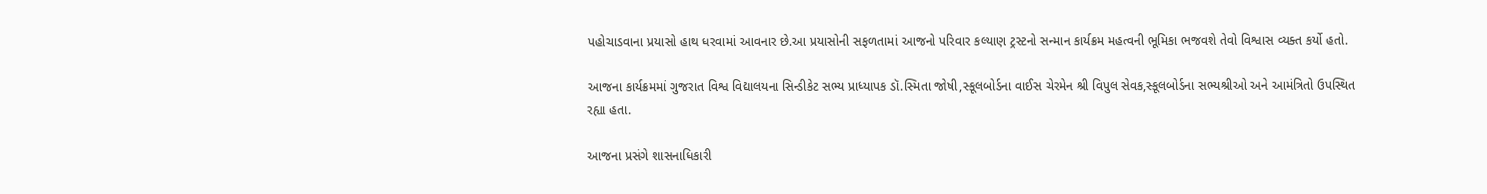પહોચાડવાના પ્રયાસો હાથ ધરવામાં આવનાર છે.આ પ્રયાસોની સફળતામાં આજનો પરિવાર કલ્યાણ ટ્રસ્ટનો સન્માન કાર્યક્રમ મહત્વની ભૂમિકા ભજવશે તેવો વિશ્વાસ વ્યક્ત કર્યો હતો.

આજના કાર્યક્રમમાં ગુજરાત વિશ્વ વિદ્યાલયના સિન્ડીકેટ સભ્ય પ્રાધ્યાપક ડૉ.સ્મિતા જોષી,સ્કૂલબોર્ડના વાઈસ ચેરમેન શ્રી વિપુલ સેવક,સ્કૂલબોર્ડના સભ્યશ્રીઓ અને આમંત્રિતો ઉપસ્થિત રહ્યા હતા.

આજના પ્રસંગે શાસનાધિકારી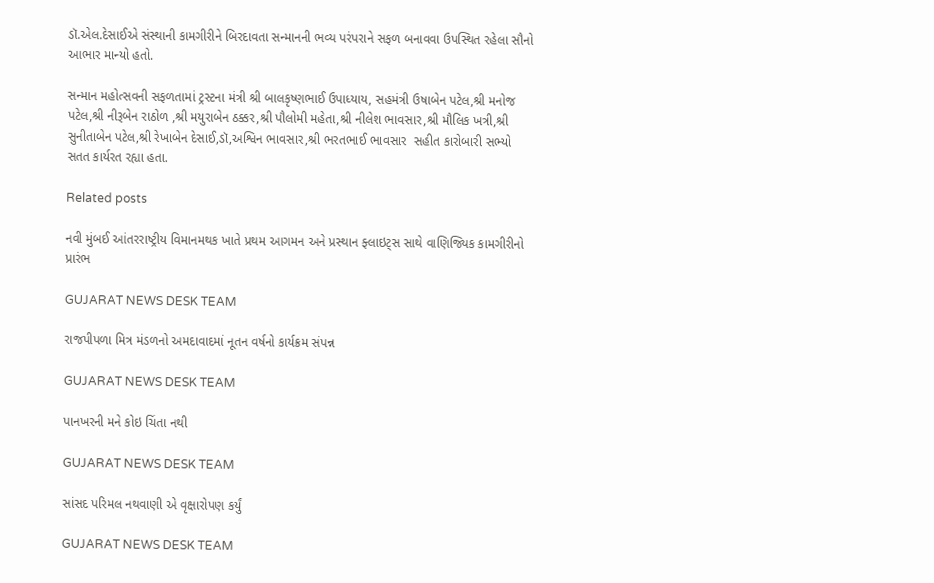ડૉ.એલ.દેસાઈએ સંસ્થાની કામગીરીને બિરદાવતા સન્માનની ભવ્ય પરંપરાને સફળ બનાવવા ઉપસ્થિત રહેલા સૌનો આભાર માન્યો હતો.

સન્માન મહોત્સવની સફળતામાં ટ્રસ્ટના મંત્રી શ્રી બાલકૃષ્ણભાઈ ઉપાધ્યાય, સહમંત્રી ઉષાબેન પટેલ,શ્રી મનોજ પટેલ,શ્રી નીરૂબેન રાઠોળ ,શ્રી મયુરાબેન ઠક્કર,શ્રી પૌલોમી મહેતા,શ્રી નીલેશ ભાવસાર,શ્રી મૌલિક ખત્રી,શ્રી સુનીતાબેન પટેલ,શ્રી રેખાબેન દેસાઈ,ડૉ,અશ્વિન ભાવસાર,શ્રી ભરતભાઈ ભાવસાર  સહીત કારોબારી સભ્યો સતત કાર્યરત રહ્યા હતા.

Related posts

નવી મુંબઈ આંતરરાષ્ટ્રીય વિમાનમથક ખાતે પ્રથમ આગમન અને પ્રસ્થાન ફ્લાઇટ્સ સાથે વાણિજ્યિક કામગીરીનો પ્રારંભ

GUJARAT NEWS DESK TEAM

રાજપીપળા મિત્ર મંડળનો અમદાવાદમાં નૂતન વર્ષનો કાર્યક્રમ સંપન્ન

GUJARAT NEWS DESK TEAM

પાનખરની મને કોઇ ચિંતા નથી

GUJARAT NEWS DESK TEAM

સાંસદ પરિમલ નથવાણી એ વૃક્ષારોપણ કર્યું

GUJARAT NEWS DESK TEAM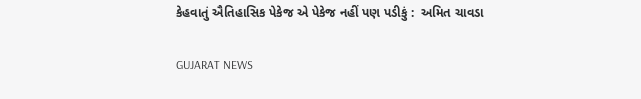કેહવાતું ઐતિહાસિક પેકેજ એ પેકેજ નહીં પણ પડીકું :  અમિત ચાવડા

GUJARAT NEWS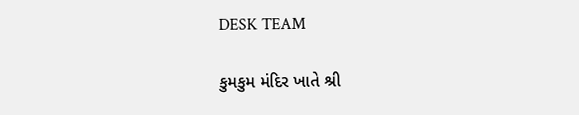DESK TEAM

કુમકુમ મંદિર ખાતે શ્રી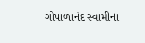ગોપાળાનંદ સ્વામીના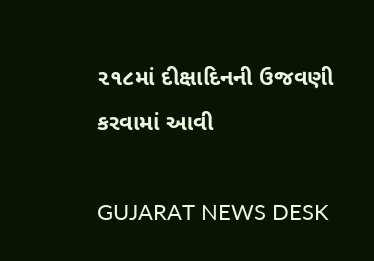૨૧૮માં દીક્ષાદિનની ઉજવણી કરવામાં આવી

GUJARAT NEWS DESK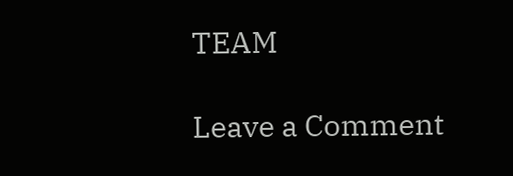TEAM

Leave a Comment